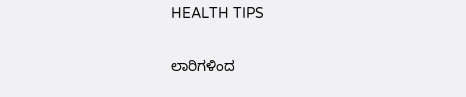HEALTH TIPS

ಲಾರಿಗಳಿಂದ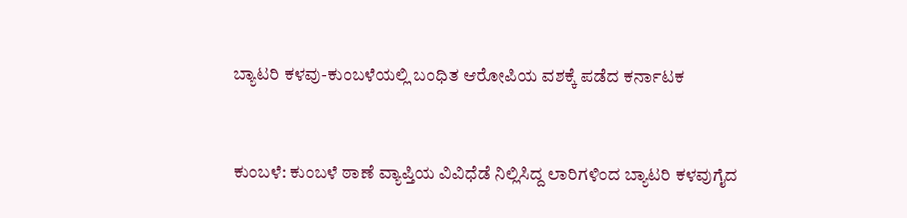ಬ್ಯಾಟರಿ ಕಳವು-ಕುಂಬಳೆಯಲ್ಲಿ ಬಂಧಿತ ಆರೋಪಿಯ ವಶಕ್ಕೆ ಪಡೆದ ಕರ್ನಾಟಕ



ಕುಂಬಳೆ: ಕುಂಬಳೆ ಠಾಣೆ ವ್ಯಾಪ್ತಿಯ ವಿವಿಧೆಡೆ ನಿಲ್ಲಿಸಿದ್ದ ಲಾರಿಗಳಿಂದ ಬ್ಯಾಟರಿ ಕಳವುಗೈದ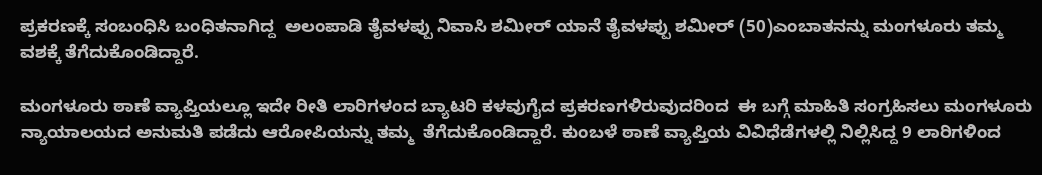ಪ್ರಕರಣಕ್ಕೆ ಸಂಬಂಧಿಸಿ ಬಂಧಿತನಾಗಿದ್ದ  ಅಲಂಪಾಡಿ ತೈವಳಪ್ಪು ನಿವಾಸಿ ಶಮೀರ್ ಯಾನೆ ತೈವಳಪ್ಪು ಶಮೀರ್ (50)ಎಂಬಾತನನ್ನು ಮಂಗಳೂರು ತಮ್ಮ ವಶಕ್ಕೆ ತೆಗೆದುಕೊಂಡಿದ್ದಾರೆ.

ಮಂಗಳೂರು ಠಾಣೆ ವ್ಯಾಪ್ತಿಯಲ್ಲೂ ಇದೇ ರೀತಿ ಲಾರಿಗಳಂದ ಬ್ಯಾಟರಿ ಕಳವುಗೈದ ಪ್ರಕರಣಗಳಿರುವುದರಿಂದ  ಈ ಬಗ್ಗೆ ಮಾಹಿತಿ ಸಂಗ್ರಹಿಸಲು ಮಂಗಳೂರು ನ್ಯಾಯಾಲಯದ ಅನುಮತಿ ಪಡೆದು ಆರೋಪಿಯನ್ನು ತಮ್ಮ  ತೆಗೆದುಕೊಂಡಿದ್ದಾರೆ. ಕುಂಬಳೆ ಠಾಣೆ ವ್ಯಾಪ್ತಿಯ ವಿವಿಧೆಡೆಗಳಲ್ಲಿ ನಿಲ್ಲಿಸಿದ್ದ 9 ಲಾರಿಗಳಿಂದ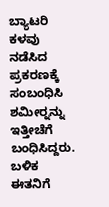ಬ್ಯಾಟರಿ ಕಳವು ನಡೆಸಿದ ಪ್ರಕರಣಕ್ಕೆ ಸಂಬಂಧಿಸಿ  ಶಮೀರ್‍ನನ್ನು ಇತ್ತೀಚೆಗೆ ಬಂಧಿಸಿದ್ದರು. ಬಳಿಕ ಈತನಿಗೆ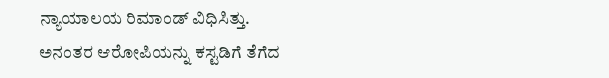ನ್ಯಾಯಾಲಯ ರಿಮಾಂಡ್ ವಿಧಿಸಿತ್ತು. ಅನಂತರ ಆರೋಪಿಯನ್ನು ಕಸ್ಟಡಿಗೆ ತೆಗೆದ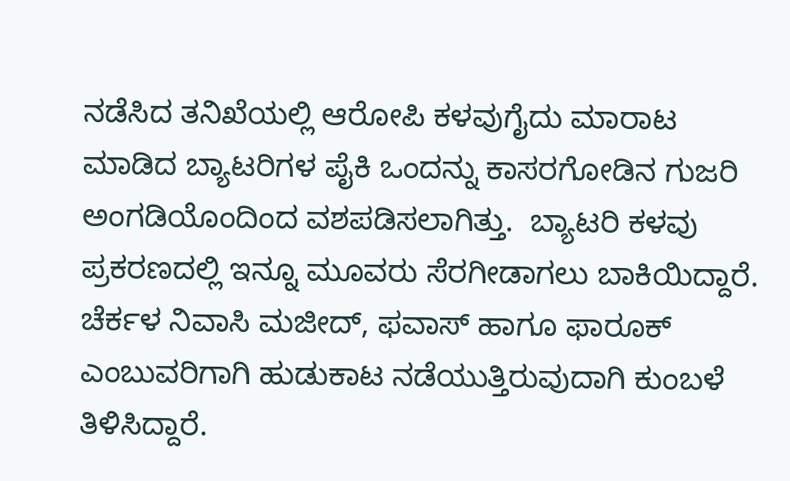ನಡೆಸಿದ ತನಿಖೆಯಲ್ಲಿ ಆರೋಪಿ ಕಳವುಗೈದು ಮಾರಾಟ ಮಾಡಿದ ಬ್ಯಾಟರಿಗಳ ಪೈಕಿ ಒಂದನ್ನು ಕಾಸರಗೋಡಿನ ಗುಜರಿ ಅಂಗಡಿಯೊಂದಿಂದ ವಶಪಡಿಸಲಾಗಿತ್ತು.  ಬ್ಯಾಟರಿ ಕಳವು ಪ್ರಕರಣದಲ್ಲಿ ಇನ್ನೂ ಮೂವರು ಸೆರಗೀಡಾಗಲು ಬಾಕಿಯಿದ್ದಾರೆ. ಚೆರ್ಕಳ ನಿವಾಸಿ ಮಜೀದ್, ಫವಾಸ್ ಹಾಗೂ ಫಾರೂಕ್ ಎಂಬುವರಿಗಾಗಿ ಹುಡುಕಾಟ ನಡೆಯುತ್ತಿರುವುದಾಗಿ ಕುಂಬಳೆ ತಿಳಿಸಿದ್ದಾರೆ.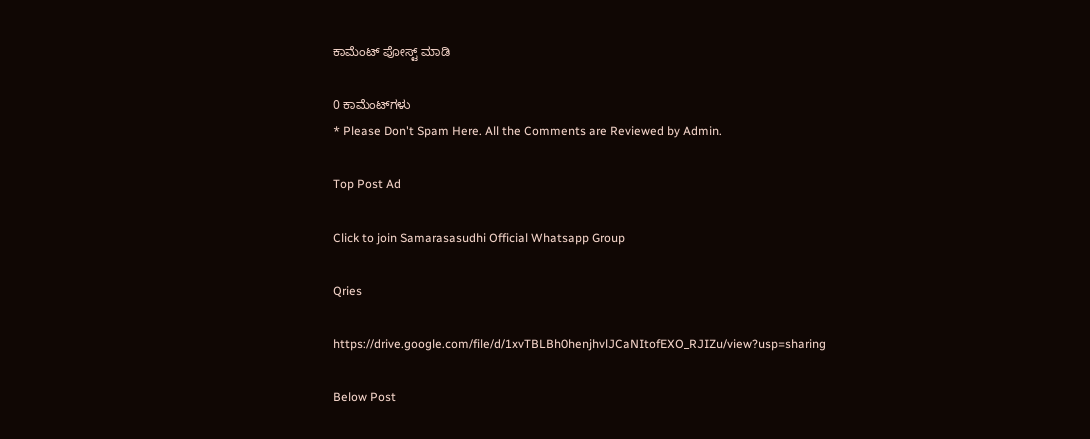ಕಾಮೆಂಟ್‌‌ ಪೋಸ್ಟ್‌ ಮಾಡಿ

0 ಕಾಮೆಂಟ್‌ಗಳು
* Please Don't Spam Here. All the Comments are Reviewed by Admin.

Top Post Ad

Click to join Samarasasudhi Official Whatsapp Group

Qries

https://drive.google.com/file/d/1xvTBLBh0henjhvlJCaNItofEXO_RJIZu/view?usp=sharing

Below Post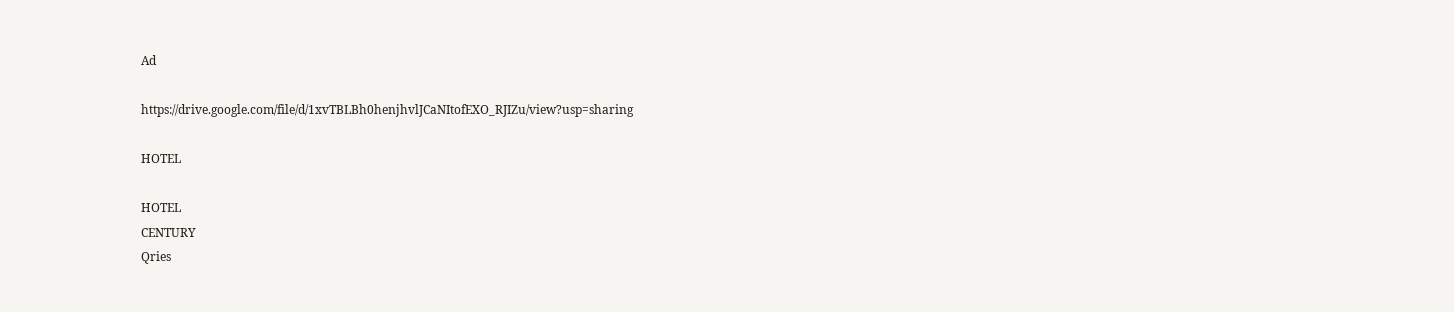Ad

https://drive.google.com/file/d/1xvTBLBh0henjhvlJCaNItofEXO_RJIZu/view?usp=sharing

HOTEL

HOTEL
CENTURY
Qries